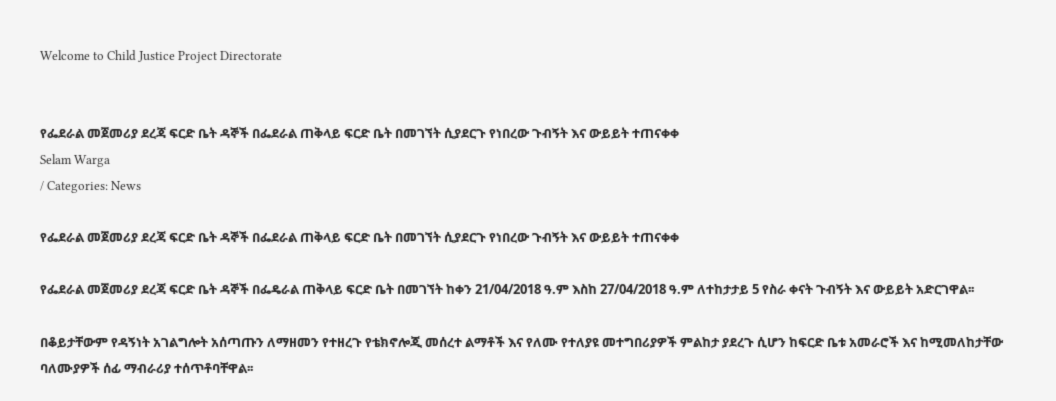Welcome to Child Justice Project Directorate


የፌደራል መጀመሪያ ደረጃ ፍርድ ቤት ዳኞች በፌደራል ጠቅላይ ፍርድ ቤት በመገኘት ሲያደርጉ የነበረው ጉብኝት እና ውይይት ተጠናቀቀ
Selam Warga
/ Categories: News

የፌደራል መጀመሪያ ደረጃ ፍርድ ቤት ዳኞች በፌደራል ጠቅላይ ፍርድ ቤት በመገኘት ሲያደርጉ የነበረው ጉብኝት እና ውይይት ተጠናቀቀ

የፌደራል መጀመሪያ ደረጃ ፍርድ ቤት ዳኞች በፌዴራል ጠቅላይ ፍርድ ቤት በመገኘት ከቀን 21/04/2018 ዓ.ም እስከ 27/04/2018 ዓ.ም ለተከታታይ 5 የስራ ቀናት ጉብኝት እና ውይይት አድርገዋል፡፡

በቆይታቸውም የዳኝነት አገልግሎት አሰጣጡን ለማዘመን የተዘረጉ የቴክኖሎጂ መሰረተ ልማቶች እና የለሙ የተለያዩ መተግበሪያዎች ምልከታ ያደረጉ ሲሆን ከፍርድ ቤቱ አመራሮች እና ከሚመለከታቸው ባለሙያዎች ሰፊ ማብራሪያ ተሰጥቶባቸዋል፡፡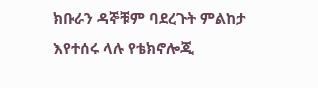ክቡራን ዳኞቹም ባደረጉት ምልከታ እየተሰሩ ላሉ የቴክኖሎጂ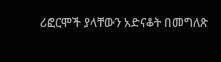ሪፎርሞች ያላቸውን አድናቆት በመግለጽ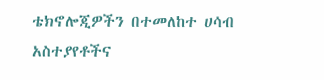ቴክኖሎጂዎችን በተመለከተ ሀሳብ አስተያየቶችና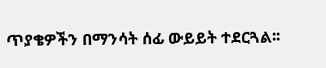ጥያቄዎችን በማንሳት ሰፊ ውይይት ተደርጓል፡፡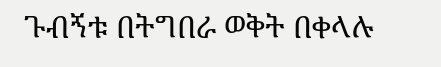ጉብኝቱ በትግበራ ወቅት በቀላሉ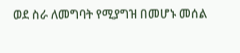ወደ ስራ ለመግባት የሚያግዝ በመሆኑ መሰል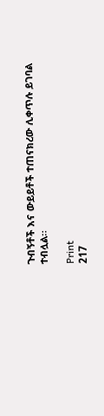ጉብኝቶች እና ውይይቶች ተጠናክረው ሊቀጥሉ ይገባል ተብሏል፡፡

Print
217